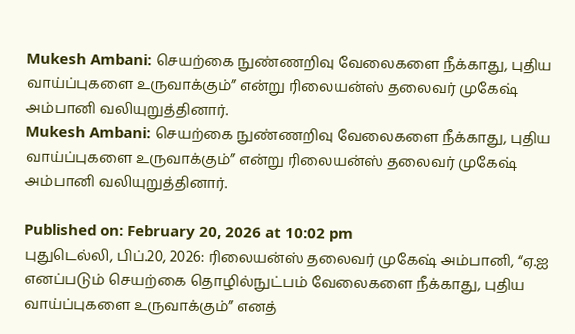Mukesh Ambani: செயற்கை நுண்ணறிவு வேலைகளை நீக்காது, புதிய வாய்ப்புகளை உருவாக்கும்” என்று ரிலையன்ஸ் தலைவர் முகேஷ் அம்பானி வலியுறுத்தினார்.
Mukesh Ambani: செயற்கை நுண்ணறிவு வேலைகளை நீக்காது, புதிய வாய்ப்புகளை உருவாக்கும்” என்று ரிலையன்ஸ் தலைவர் முகேஷ் அம்பானி வலியுறுத்தினார்.

Published on: February 20, 2026 at 10:02 pm
புதுடெல்லி, பிப்.20, 2026: ரிலையன்ஸ் தலைவர் முகேஷ் அம்பானி, “ஏ.ஐ எனப்படும் செயற்கை தொழில்நுட்பம் வேலைகளை நீக்காது, புதிய வாய்ப்புகளை உருவாக்கும்” எனத்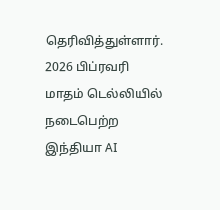தெரிவித்துள்ளார்.
2026 பிப்ரவரி மாதம் டெல்லியில் நடைபெற்ற இந்தியா AI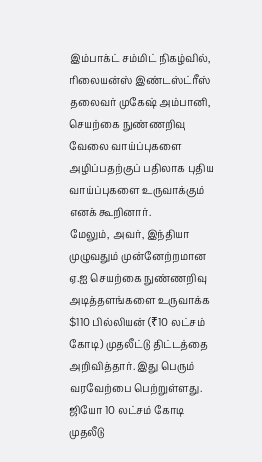இம்பாக்ட் சம்மிட் நிகழ்வில், ரிலையன்ஸ் இண்டஸ்ட்ரீஸ் தலைவர் முகேஷ் அம்பானி, செயற்கை நுண்ணறிவு வேலை வாய்ப்புகளை அழிப்பதற்குப் பதிலாக புதிய வாய்ப்புகளை உருவாக்கும் எனக் கூறினார்.
மேலும், அவர், இந்தியா முழுவதும் முன்னேற்றமான ஏ.ஐ செயற்கை நுண்ணறிவு அடித்தளங்களை உருவாக்க $110 பில்லியன் (₹10 லட்சம் கோடி) முதலீட்டு திட்டத்தை அறிவித்தார். இது பெரும் வரவேற்பை பெற்றுள்ளது.
ஜியோ 10 லட்சம் கோடி முதலீடு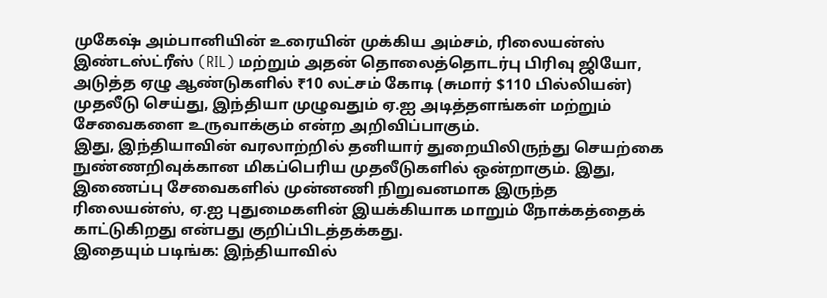முகேஷ் அம்பானியின் உரையின் முக்கிய அம்சம், ரிலையன்ஸ் இண்டஸ்ட்ரீஸ் (RIL) மற்றும் அதன் தொலைத்தொடர்பு பிரிவு ஜியோ, அடுத்த ஏழு ஆண்டுகளில் ₹10 லட்சம் கோடி (சுமார் $110 பில்லியன்) முதலீடு செய்து, இந்தியா முழுவதும் ஏ.ஐ அடித்தளங்கள் மற்றும் சேவைகளை உருவாக்கும் என்ற அறிவிப்பாகும்.
இது, இந்தியாவின் வரலாற்றில் தனியார் துறையிலிருந்து செயற்கை நுண்ணறிவுக்கான மிகப்பெரிய முதலீடுகளில் ஒன்றாகும். இது, இணைப்பு சேவைகளில் முன்னணி நிறுவனமாக இருந்த ரிலையன்ஸ், ஏ.ஐ புதுமைகளின் இயக்கியாக மாறும் நோக்கத்தைக் காட்டுகிறது என்பது குறிப்பிடத்தக்கது.
இதையும் படிங்க: இந்தியாவில்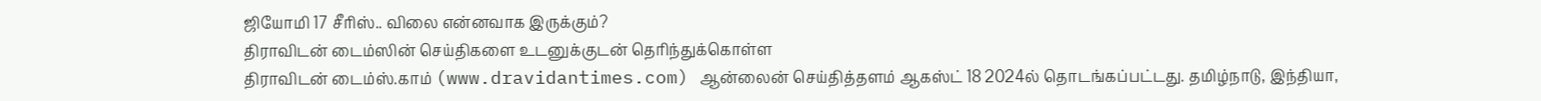ஜியோமி 17 சீரிஸ்.. விலை என்னவாக இருக்கும்?
திராவிடன் டைம்ஸின் செய்திகளை உடனுக்குடன் தெரிந்துக்கொள்ள
திராவிடன் டைம்ஸ்.காம் (www.dravidantimes.com) ஆன்லைன் செய்தித்தளம் ஆகஸ்ட் 18 2024ல் தொடங்கப்பட்டது. தமிழ்நாடு, இந்தியா,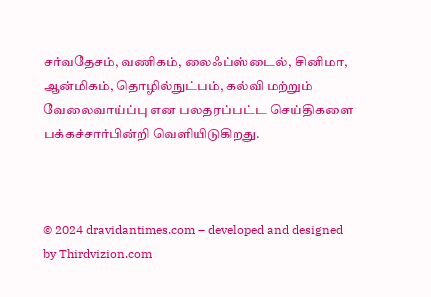சர்வதேசம், வணிகம், லைஃப்ஸ்டைல், சினிமா, ஆன்மிகம், தொழில்நுட்பம், கல்வி மற்றும் வேலைவாய்ப்பு என பலதரப்பட்ட செய்திகளை பக்கச்சார்பின்றி வெளியிடுகிறது.



© 2024 dravidantimes.com – developed and designed by Thirdvizion.com